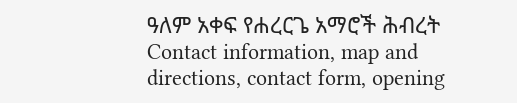ዓለም አቀፍ የሐረርጌ አማሮች ሕብረት
Contact information, map and directions, contact form, opening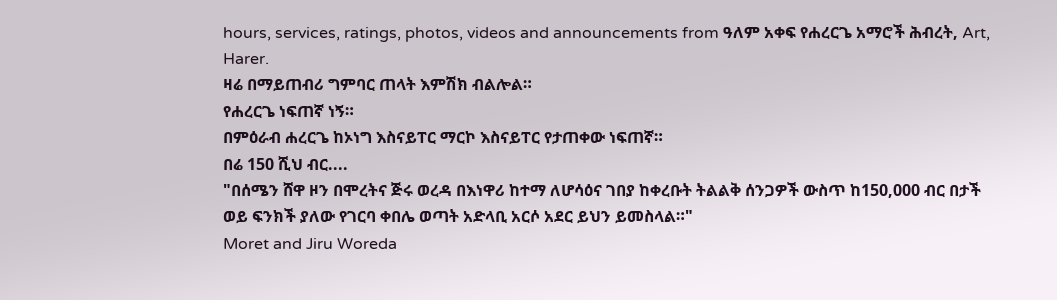hours, services, ratings, photos, videos and announcements from ዓለም አቀፍ የሐረርጌ አማሮች ሕብረት, Art, Harer.
ዛሬ በማይጠብሪ ግምባር ጠላት እምሽክ ብልሎል።
የሐረርጌ ነፍጠኛ ነኝ።
በምዕራብ ሐረርጌ ከኦነግ እስናይፐር ማርኮ እስናይፐር የታጠቀው ነፍጠኛ።
በሬ 150 ሺህ ብር....
"በሰሜን ሸዋ ዞን በሞረትና ጅሩ ወረዳ በእነዋሪ ከተማ ለሆሳዕና ገበያ ከቀረቡት ትልልቅ ሰንጋዎች ውስጥ ከ150,000 ብር በታች ወይ ፍንክች ያለው የገርባ ቀበሌ ወጣት አድላቢ አርሶ አደር ይህን ይመስላል።"
Moret and Jiru Woreda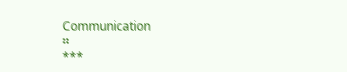Communication
።
***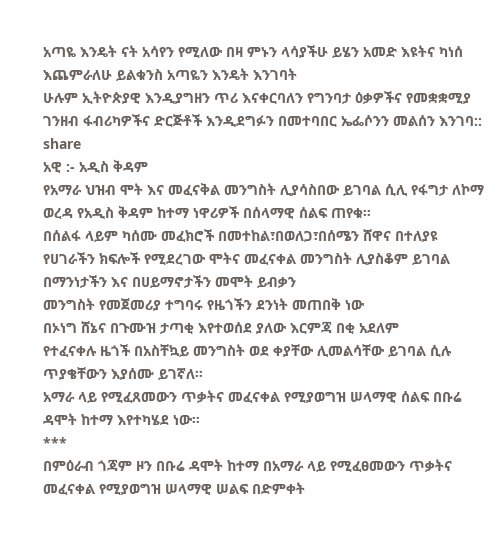አጣዬ እንዴት ናት አሳየን የሚለው በዛ ምኑን ላሳያችሁ ይሄን አመድ እዩትና ካነሰ እጨምራለሁ ይልቁንስ አጣዬን እንዴት እንገባት
ሁሉም ኢትዮጵያዊ እንዲያግዘን ጥሪ እናቀርባለን የግንባታ ዕቃዎችና የመቋቋሚያ ገንዘብ ፋብሪካዎችና ድርጅቶች እንዲደግፉን በመተባበር ኤፌሶንን መልሰን እንገባ:: share
አዊ :- አዲስ ቅዳም
የአማራ ህዝብ ሞት እና መፈናቅል መንግስት ሊያሳስበው ይገባል ሲሊ የፋግታ ለኮማ ወረዳ የአዲስ ቅዳም ከተማ ነዋሪዎች በሰላማዊ ሰልፍ ጠየቁ።
በሰልፋ ላይም ካሰሙ መፈክሮች በመተከል፣በወለጋ፣በሰሜን ሸዋና በተለያዩ የሀገራችን ክፍሎች የሚደረገው ሞትና መፈናቀል መንግስት ሊያስቆም ይገባል
በማንነታችን እና በሀይማኖታችን መሞት ይብቃን
መንግስት የመጀመሪያ ተግባሩ የዜጎችን ደንነት መጠበቅ ነው
በኦነግ ሸኔና በጉሙዝ ታጣቂ እየተወሰደ ያለው እርምጃ በቂ አደለም
የተፈናቀሉ ዜጎች በአስቸኳይ መንግስት ወደ ቀያቸው ሊመልሳቸው ይገባል ሲሉ ጥያቄቸውን እያሰሙ ይገኛለ።
አማራ ላይ የሚፈጸመውን ጥቃትና መፈናቀል የሚያወግዝ ሠላማዊ ሰልፍ በቡሬ ዳሞት ከተማ እየተካሄደ ነው።
***
በምዕራብ ጎጃም ዞን በቡሬ ዳሞት ከተማ በአማራ ላይ የሚፈፀመውን ጥቃትና መፈናቀል የሚያወግዝ ሠላማዊ ሠልፍ በድምቀት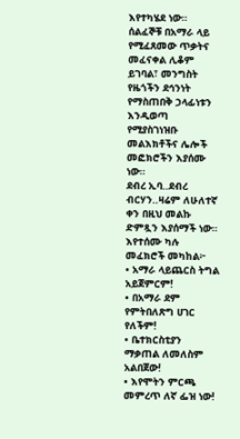እየተካሄደ ነው።
ሰልፈኞቹ በአማራ ላይ የሚፈጸመው ጥቃትና መፈናቀል ሊቆም ይገባል፣ መንግስት የዜጎችን ደኅንነት የማስጠበቅ ኃላፊነቱን እንዲወጣ የሚያስገነዝቡ መልእክቶችና ሌሎች መፎክሮችን እያሰሙ ነው።
ደብረ ኢባ..ደብረ ብርሃን..ዛሬም ለሁለተኛ ቀን በዚህ መልኩ ድምጿን እያሰማች ነው።
እየተሰሙ ካሉ መፈክሮች መካከል፦
• አማራ ላይጨርስ ትግል አይጀምርም!
• በአማራ ደም የምትበለጽግ ሀገር የለችም!
• ቤተክርስቲያን ማቃጠል ለመለስም አልበጀው!
• እየሞትን ምርጫ መምረጥ ለኛ ፌዝ ነው!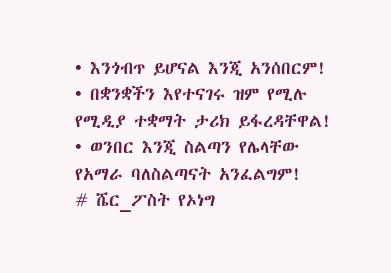• እንጎብጥ ይሆናል እንጂ አንሰበርም!
• በቋንቋችን እየተናገሩ ዝም የሚሉ የሚዲያ ተቋማት ታሪክ ይፋረዳቸዋል!
• ወንበር እንጂ ስልጣን የሌላቸው የአማራ ባለስልጣናት አንፈልግም!
# ሼር_ፖስት የኦነግ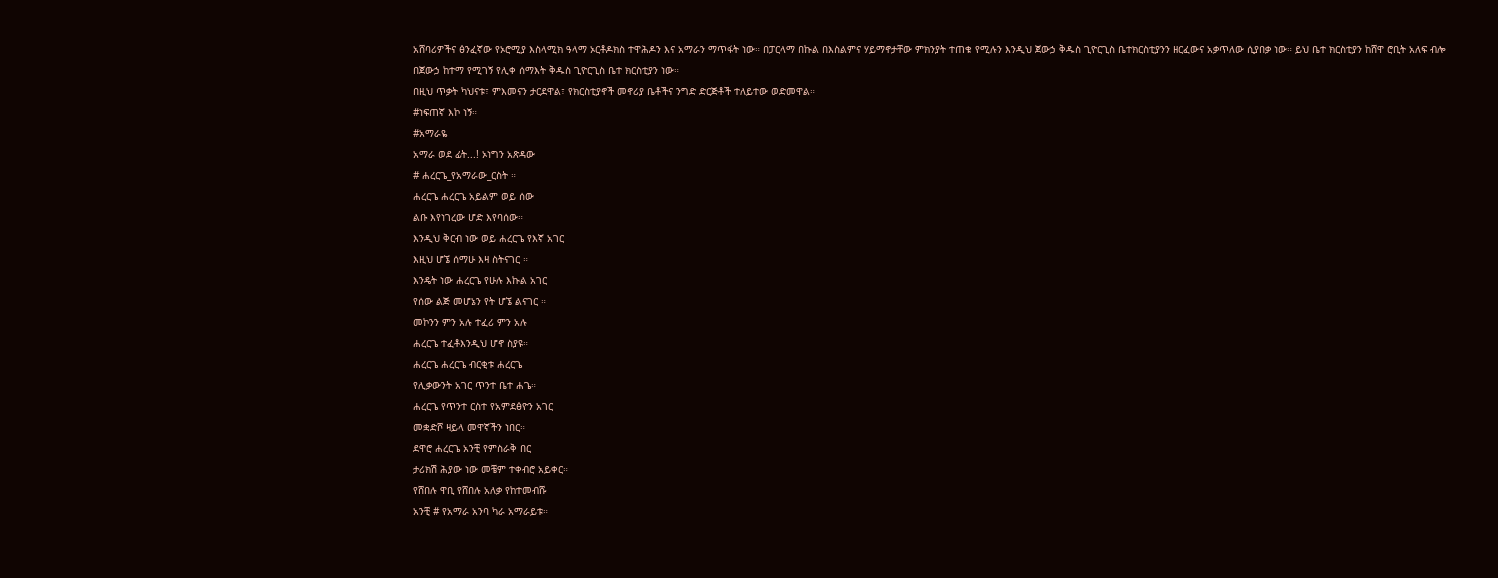አሸባሪዎችና ፅንፈኛው የኦሮሚያ እስላሚክ ዓላማ ኦርቶዶክስ ተዋሕዶን እና አማራን ማጥፋት ነው። በፓርላማ በኩል በእስልምና ሃይማኖታቸው ምክንያት ተጠቁ የሚሉን እንዲህ ጀውኃ ቅዱስ ጊዮርጊስ ቤተክርስቲያንን ዘርፈውና አቃጥለው ሲያበቃ ነው። ይህ ቤተ ክርስቲያን ከሸዋ ሮቢት አለፍ ብሎ በጀውኃ ከተማ የሚገኝ የሊቀ ሰማእት ቅዱስ ጊዮርጊስ ቤተ ክርስቲያን ነው።
በዚህ ጥቃት ካህናቱ፣ ምእመናን ታርደዋል፣ የክርስቲያኖች መኖሪያ ቤቶችና ንግድ ድርጅቶች ተለይተው ወድመዋል።
#ነፍጠኛ እኮ ነኝ።
#አማራዬ
አማራ ወደ ፊት...! ኦነግን አጽዳው
# ሐረርጌ_የአማራው_ርስት ።
ሐረርጌ ሐረርጌ አይልም ወይ ሰው
ልቡ እየነገረው ሆድ እየባሰው።
እንዲህ ቅርብ ነው ወይ ሐረርጌ የእኛ አገር
እዚህ ሆኜ ሰማሁ እዛ ስትናገር ።
እንዴት ነው ሐረርጌ የሁሉ እኩል አገር
የሰው ልጅ መሆኔን የት ሆኜ ልናገር ።
መኮንን ምን አሉ ተፈሪ ምን አሉ
ሐረርጌ ተፈቶእንዲህ ሆኖ ስያዩ።
ሐረርጌ ሐረርጌ ብርቂቱ ሐረርጌ
የሊቃውንት አገር ጥንተ ቤተ ሐጌ።
ሐረርጌ የጥንተ ርስተ የአምደፅዮን አገር
መቋድሾ ዛይላ መዋኛችን ነበር።
ደዋሮ ሐረርጌ አንቺ የምስራቅ በር
ታሪክሽ ሕያው ነው መቼም ተቀብሮ አይቀር።
የሸበሉ ዋቢ የሸበሉ አለቃ የከተመብሹ
አንቺ # የአማራ አንባ ካራ አማራይቱ።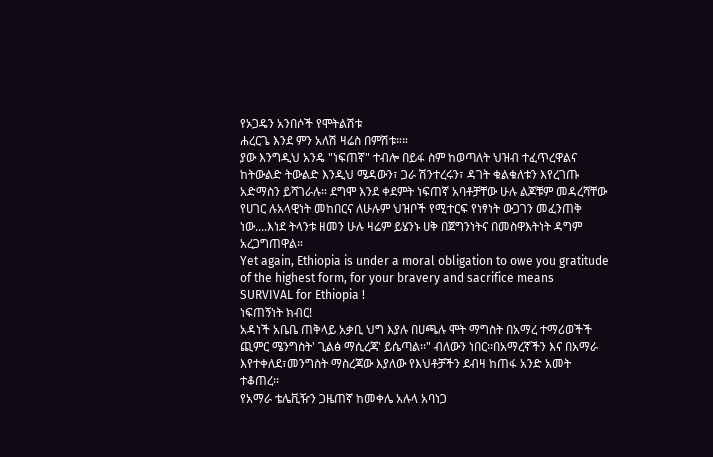የኦጋዴን አንበሶች የሞትልሽቱ
ሐረርጌ እንደ ምን አለሽ ዛሬስ በምሽቱ።።
ያው እንግዲህ አንዴ "ነፍጠኛ" ተብሎ በይፋ ስም ከወጣለት ህዝብ ተፈጥረዋልና ከትውልድ ትውልድ እንዲህ ሜዳውን፣ ጋራ ሽንተረሩን፣ ዳገት ቁልቁለቱን እየረገጡ አድማስን ይሻገራሉ። ደግሞ እንደ ቀደምት ነፍጠኛ አባቶቻቸው ሁሉ ልጆቹም መዳረሻቸው የሀገር ሉአላዊነት መከበርና ለሁሉም ህዝቦች የሚተርፍ የነፃነት ውጋገን መፈንጠቅ ነው....እነደ ትላንቱ ዘመን ሁሉ ዛሬም ይሄንኑ ሀቅ በጀግንነትና በመስዋእትነት ዳግም አረጋግጠዋል።
Yet again, Ethiopia is under a moral obligation to owe you gratitude of the highest form, for your bravery and sacrifice means SURVIVAL for Ethiopia !
ነፍጠኝነት ክብር!
አዳነች አቤቤ ጠቅላይ አቃቢ ህግ እያሉ በሀጫሉ ሞት ማግስት በአማረ ተማሪወችች ጪምር ሜንግስት' ጊልፅ ማሲረጃ' ይሴጣል፡፡" ብለውን ነበር፡፡በአማረኛችን እና በአማራ እየተቀለደ፣መንግስት ማስረጃው እያለው የእህቶቻችን ደብዛ ከጠፋ አንድ አመት ተቆጠረ፡፡
የአማራ ቴሌቪዥን ጋዜጠኛ ከመቀሌ አሉላ አባነጋ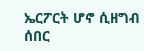ኤርፖርት ሆኖ ሲዘግብ
ሰበር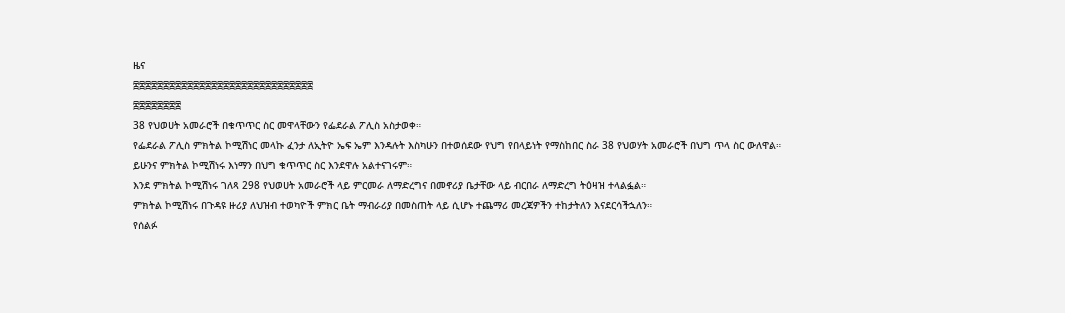ዜና
፰፰፰፰፰፰፰፰፰፰፰፰፰፰፰፰፰፰፰፰፰፰፰፰፰፰፰፰፰፰
፰፰፰፰፰፰፰፰
38 የህወሀት አመራሮች በቁጥጥር ስር መዋላቸውን የፌደራል ፖሊስ አስታወቀ።
የፌደራል ፖሊስ ምክትል ኮሚሽነር መላኩ ፈንታ ለኢትዮ ኤፍ ኤም እንዳሉት እስካሁን በተወሰደው የህግ የበላይነት የማስከበር ስራ 38 የህወሃት አመራሮች በህግ ጥላ ስር ውለዋል።
ይሁንና ምክትል ኮሚሽነሩ እነማን በህግ ቁጥጥር ስር እንደዋሉ አልተናገሩም።
እንደ ምክትል ኮሚሽነሩ ገለጻ 298 የህወሀት አመራሮች ላይ ምርመራ ለማድረግና በመኖሪያ ቤታቸው ላይ ብርበራ ለማድረግ ትዕዛዝ ተላልፏል።
ምክትል ኮሚሽነሩ በጉዳዩ ዙሪያ ለህዝብ ተወካዮች ምክር ቤት ማብራሪያ በመስጠት ላይ ሲሆኑ ተጨማሪ መረጃዎችን ተከታትለን እናደርሳችኋለን።
የሰልፉ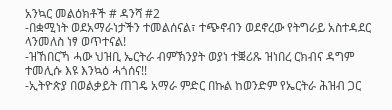አንኳር መልዕክቶች # ዳንሻ #2
-በቋሚነት ወደአማራነታችን ተመልሰናል፣ ተጭኖብን ወደኖረው የትግራይ አስተዳደር ላንመለስ ነፃ ወጥተናል!
-ዝኸበርኻ ሓው ህዝቢ ኤርትራ ብምኽንያት ወያነ ተቛሪጹ ዝነበረ ርክብና ዳግም ተመሊሱ እዩ እንኳዕ ሓጎሰና!!
-ኢትዮጵያ በወልቃይት ጠገዴ አማራ ምድር በኩል ከወንድም የኤርትራ ሕዝብ ጋር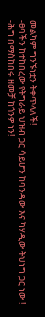መልካም ግንኙነቷን ትቀጥላለች!
-ፀባችን ከተከበረው የትግራይ ህዝብ ጋር ሳይሆን ከባንዳው እና ካሃዲው ትህነግ ጋር ነው !
-ሕግ በማስከበሩ ዘመቻ ከጎንዎ ነን!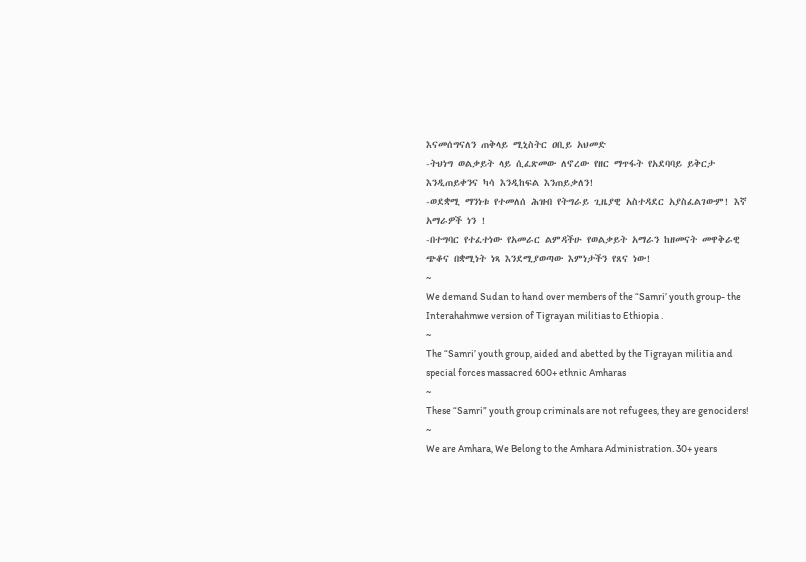እናመሰግናለን ጠቅላይ ሚኒስትር ዐቢይ አህመድ
-ትህነግ ወልቃይት ላይ ሲፈጽመው ለኖረው የዘር ማጥፋት የአደባባይ ይቅርታ እንዲጠይቀንና ካሳ እንዲከፍል እንጠይቃለን!
-ወደቋሚ ማንነቱ የተመለሰ ሕዝብ የትግራይ ጊዜያዊ አስተዳደር አያስፈልገውም! እኛ አማራዎች ነን !
-በተግባር የተፈተነው የአመራር ልምዳችሁ የወልቃይት አማራን ከዘመናት መዋቅራዊ ጭቆና በቋሚነት ነጻ እንደሚያወጣው እምነታችን የጸና ነው!
~
We demand Sudan to hand over members of the “Samri’ youth group- the Interahahmwe version of Tigrayan militias to Ethiopia .
~
The “Samri’ youth group, aided and abetted by the Tigrayan militia and special forces massacred 600+ ethnic Amharas
~
These “Samri” youth group criminals are not refugees, they are genociders!
~
We are Amhara, We Belong to the Amhara Administration. 30+ years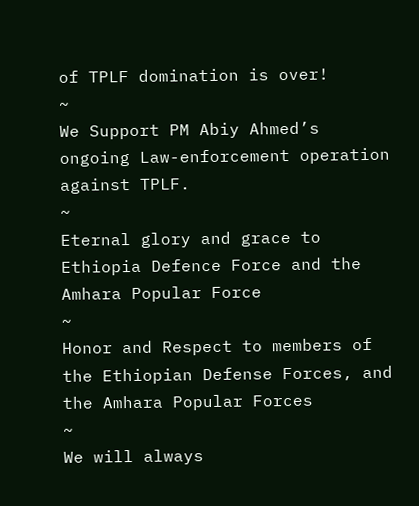of TPLF domination is over!
~
We Support PM Abiy Ahmed’s ongoing Law-enforcement operation against TPLF.
~
Eternal glory and grace to Ethiopia Defence Force and the Amhara Popular Force
~
Honor and Respect to members of the Ethiopian Defense Forces, and the Amhara Popular Forces
~
We will always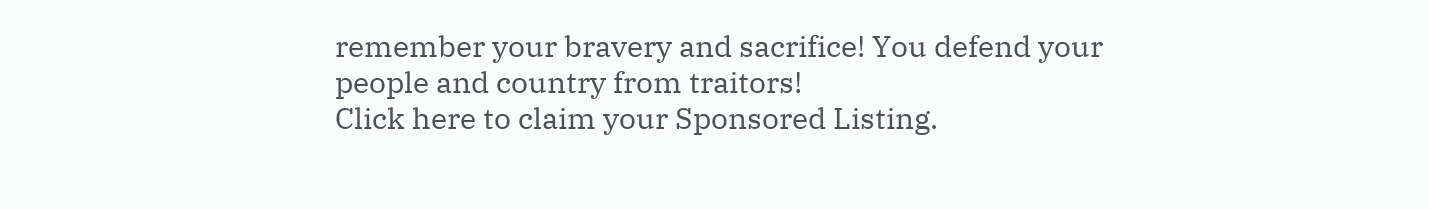remember your bravery and sacrifice! You defend your people and country from traitors!
Click here to claim your Sponsored Listing.